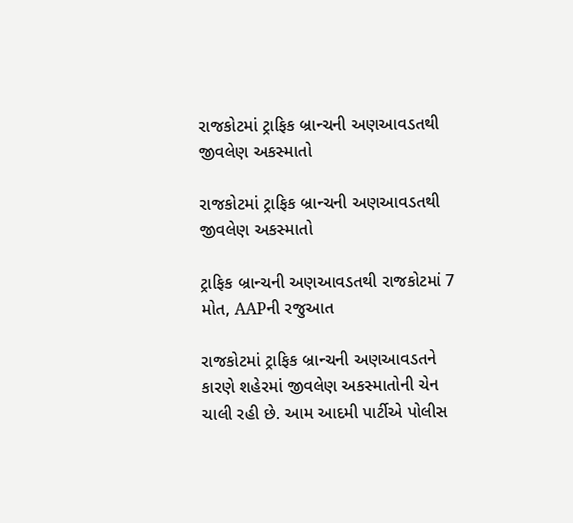રાજકોટમાં ટ્રાફિક બ્રાન્ચની અણઆવડતથી જીવલેણ અકસ્માતો

રાજકોટમાં ટ્રાફિક બ્રાન્ચની અણઆવડતથી જીવલેણ અકસ્માતો

ટ્રાફિક બ્રાન્ચની અણઆવડતથી રાજકોટમાં 7 મોત, AAPની રજુઆત

રાજકોટમાં ટ્રાફિક બ્રાન્ચની અણઆવડતને કારણે શહેરમાં જીવલેણ અકસ્માતોની ચેન ચાલી રહી છે. આમ આદમી પાર્ટીએ પોલીસ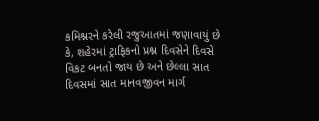કમિશ્નરને કરેલી રજુઆતમાં જણાવાયું છે કે, શહેરમાં ટ્રાફિકનો પ્રશ્ન દિવસેને દિવસે વિકટ બનતો જાય છે અને છેલ્લા સાત દિવસમાં સાત માનવજીવન માર્ગ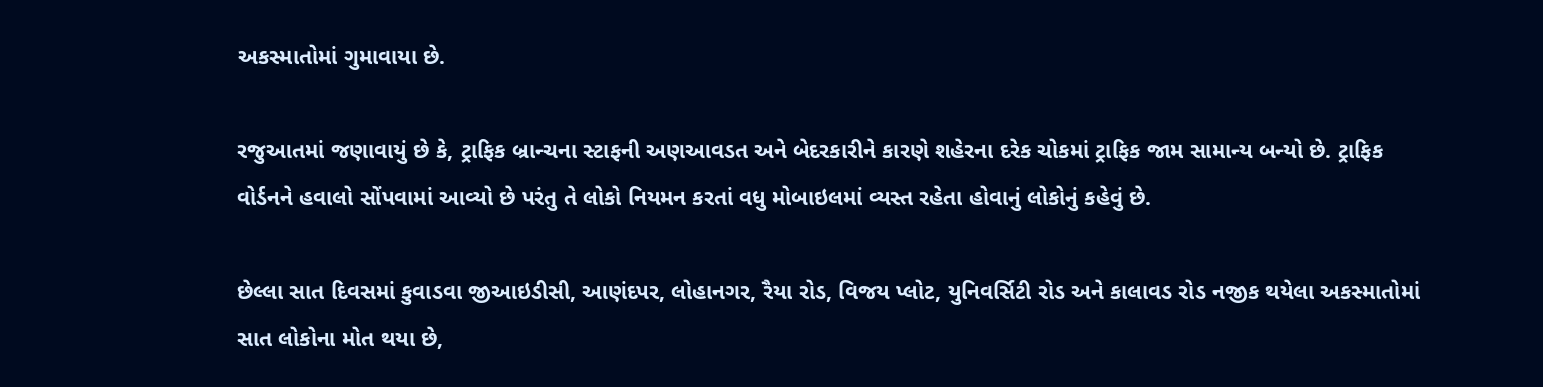અકસ્માતોમાં ગુમાવાયા છે.

રજુઆતમાં જણાવાયું છે કે, ટ્રાફિક બ્રાન્ચના સ્ટાફની અણઆવડત અને બેદરકારીને કારણે શહેરના દરેક ચોકમાં ટ્રાફિક જામ સામાન્ય બન્યો છે. ટ્રાફિક વોર્ડનને હવાલો સોંપવામાં આવ્યો છે પરંતુ તે લોકો નિયમન કરતાં વધુ મોબાઇલમાં વ્યસ્ત રહેતા હોવાનું લોકોનું કહેવું છે.

છેલ્લા સાત દિવસમાં કુવાડવા જીઆઇડીસી, આણંદપર, લોહાનગર, રૈયા રોડ, વિજય પ્લોટ, યુનિવર્સિટી રોડ અને કાલાવડ રોડ નજીક થયેલા અકસ્માતોમાં સાત લોકોના મોત થયા છે,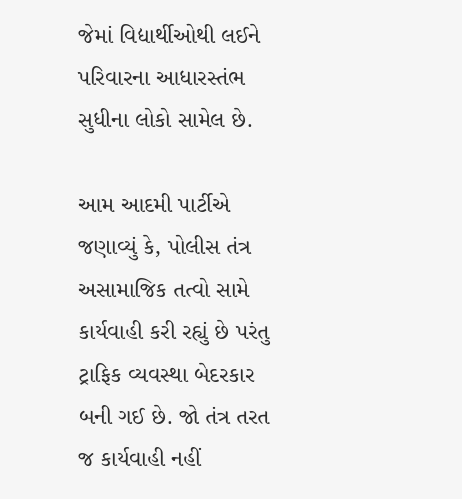જેમાં વિદ્યાર્થીઓથી લઈને પરિવારના આધારસ્તંભ સુધીના લોકો સામેલ છે.

આમ આદમી પાર્ટીએ જણાવ્યું કે, પોલીસ તંત્ર અસામાજિક તત્વો સામે કાર્યવાહી કરી રહ્યું છે પરંતુ ટ્રાફિક વ્યવસ્થા બેદરકાર બની ગઈ છે. જો તંત્ર તરત જ કાર્યવાહી નહીં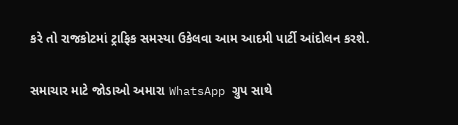કરે તો રાજકોટમાં ટ્રાફિક સમસ્યા ઉકેલવા આમ આદમી પાર્ટી આંદોલન કરશે.

સમાચાર માટે જોડાઓ અમારા WhatsApp ગ્રુપ સાથે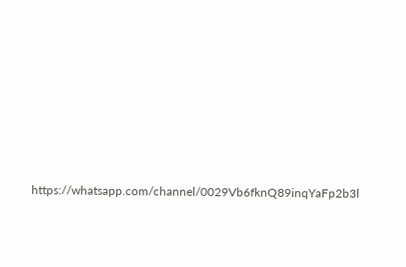https://whatsapp.com/channel/0029Vb6fknQ89inqYaFp2b3l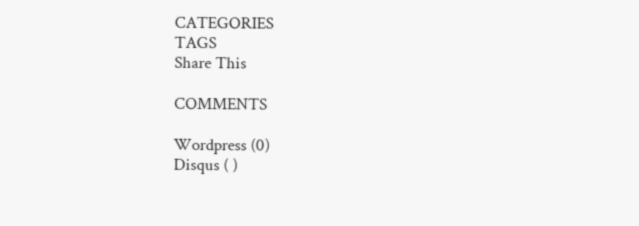CATEGORIES
TAGS
Share This

COMMENTS

Wordpress (0)
Disqus ( )